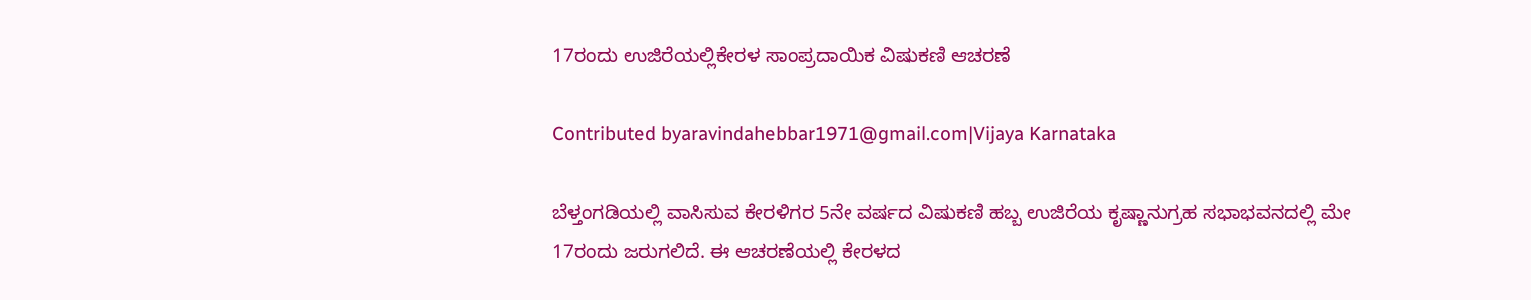17ರಂದು ಉಜಿರೆಯಲ್ಲಿಕೇರಳ ಸಾಂಪ್ರದಾಯಿಕ ವಿಷುಕಣಿ ಆಚರಣೆ

Contributed byaravindahebbar1971@gmail.com|Vijaya Karnataka

ಬೆಳ್ತಂಗಡಿಯಲ್ಲಿ ವಾಸಿಸುವ ಕೇರಳಿಗರ 5ನೇ ವರ್ಷದ ವಿಷುಕಣಿ ಹಬ್ಬ ಉಜಿರೆಯ ಕೃಷ್ಣಾನುಗ್ರಹ ಸಭಾಭವನದಲ್ಲಿ ಮೇ 17ರಂದು ಜರುಗಲಿದೆ. ಈ ಆಚರಣೆಯಲ್ಲಿ ಕೇರಳದ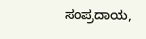ಸಂಪ್ರದಾಯ,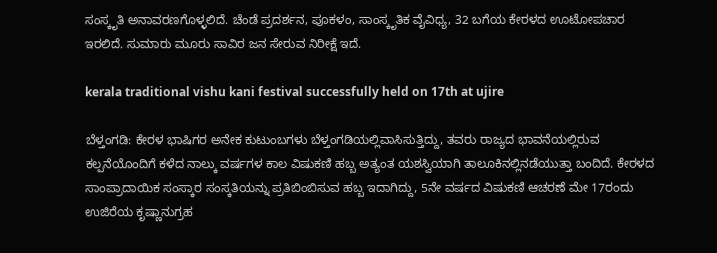ಸಂಸ್ಕೃತಿ ಅನಾವರಣಗೊಳ್ಳಲಿದೆ. ಚೆಂಡೆ ಪ್ರದರ್ಶನ, ಪೂಕಳಂ, ಸಾಂಸ್ಕೃತಿಕ ವೈವಿಧ್ಯ, 32 ಬಗೆಯ ಕೇರಳದ ಊಟೋಪಚಾರ ಇರಲಿದೆ. ಸುಮಾರು ಮೂರು ಸಾವಿರ ಜನ ಸೇರುವ ನಿರೀಕ್ಷೆ ಇದೆ.

kerala traditional vishu kani festival successfully held on 17th at ujire

ಬೆಳ್ತಂಗಡಿ: ಕೇರಳ ಭಾಷಿಗರ ಅನೇಕ ಕುಟುಂಬಗಳು ಬೆಳ್ತಂಗಡಿಯಲ್ಲಿವಾಸಿಸುತ್ತಿದ್ದು, ತವರು ರಾಜ್ಯದ ಭಾವನೆಯಲ್ಲಿರುವ ಕಲ್ಪನೆಯೊಂದಿಗೆ ಕಳೆದ ನಾಲ್ಕು ವರ್ಷಗಳ ಕಾಲ ವಿಷುಕಣಿ ಹಬ್ಬ ಅತ್ಯಂತ ಯಶಸ್ವಿಯಾಗಿ ತಾಲೂಕಿನಲ್ಲಿನಡೆಯುತ್ತಾ ಬಂದಿದೆ. ಕೇರಳದ ಸಾಂಪ್ರಾದಾಯಿಕ ಸಂಸ್ಕಾರ ಸಂಸ್ಕತಿಯನ್ನು ಪ್ರತಿಬಿಂಬಿಸುವ ಹಬ್ಬ ಇದಾಗಿದ್ದು, 5ನೇ ವರ್ಷದ ವಿಷುಕಣಿ ಆಚರಣೆ ಮೇ 17ರಂದು ಉಜಿರೆಯ ಕೃಷ್ಣಾನುಗ್ರಹ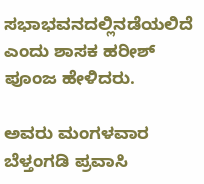ಸಭಾಭವನದಲ್ಲಿನಡೆಯಲಿದೆ ಎಂದು ಶಾಸಕ ಹರೀಶ್ ಪೂಂಜ ಹೇಳಿದರು.

ಅವರು ಮಂಗಳವಾರ ಬೆಳ್ತಂಗಡಿ ಪ್ರವಾಸಿ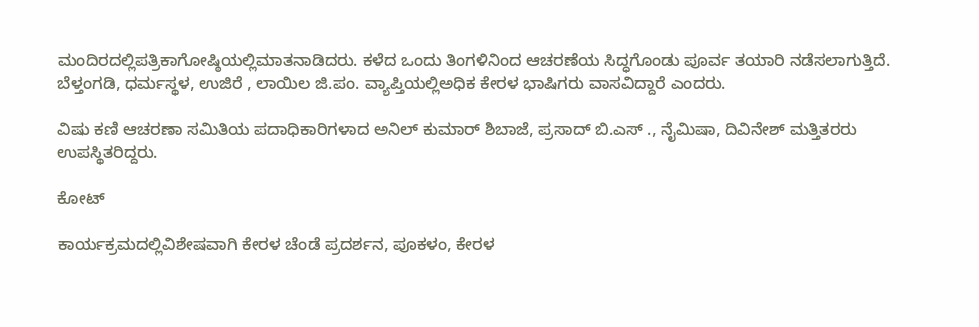ಮಂದಿರದಲ್ಲಿಪತ್ರಿಕಾಗೋಷ್ಠಿಯಲ್ಲಿಮಾತನಾಡಿದರು. ಕಳೆದ ಒಂದು ತಿಂಗಳಿನಿಂದ ಆಚರಣೆಯ ಸಿದ್ಧಗೊಂಡು ಪೂರ್ವ ತಯಾರಿ ನಡೆಸಲಾಗುತ್ತಿದೆ. ಬೆಳ್ತಂಗಡಿ, ಧರ್ಮಸ್ಥಳ, ಉಜಿರೆ , ಲಾಯಿಲ ಜಿ.ಪಂ. ವ್ಯಾಪ್ತಿಯಲ್ಲಿಅಧಿಕ ಕೇರಳ ಭಾಷಿಗರು ವಾಸವಿದ್ದಾರೆ ಎಂದರು.

ವಿಷು ಕಣಿ ಆಚರಣಾ ಸಮಿತಿಯ ಪದಾಧಿಕಾರಿಗಳಾದ ಅನಿಲ್ ಕುಮಾರ್ ಶಿಬಾಜೆ, ಪ್ರಸಾದ್ ಬಿ.ಎಸ್ ., ನೈಮಿಷಾ, ದಿವಿನೇಶ್ ಮತ್ತಿತರರು ಉಪಸ್ಥಿತರಿದ್ದರು.

ಕೋಟ್

ಕಾರ್ಯಕ್ರಮದಲ್ಲಿವಿಶೇಷವಾಗಿ ಕೇರಳ ಚೆಂಡೆ ಪ್ರದರ್ಶನ, ಪೂಕಳಂ, ಕೇರಳ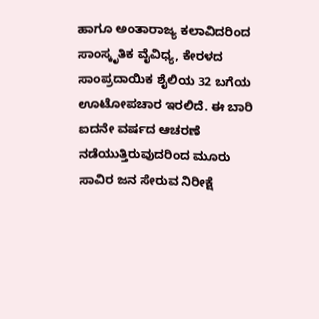ಹಾಗೂ ಅಂತಾರಾಜ್ಯ ಕಲಾವಿದರಿಂದ ಸಾಂಸ್ಕೃತಿಕ ವೈವಿಧ್ಯ, ಕೇರಳದ ಸಾಂಪ್ರದಾಯಿಕ ಶೈಲಿಯ 32 ಬಗೆಯ ಊಟೋಪಚಾರ ಇರಲಿದೆ. ಈ ಬಾರಿ ಐದನೇ ವರ್ಷದ ಆಚರಣೆ ನಡೆಯುತ್ತಿರುವುದರಿಂದ ಮೂರು ಸಾವಿರ ಜನ ಸೇರುವ ನಿರೀಕ್ಷೆ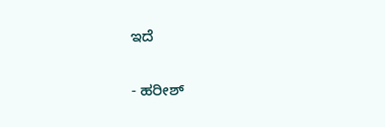ಇದೆ

- ಹರೀಶ್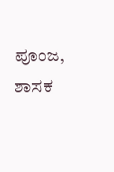ಪೂಂಜ, ಶಾಸಕ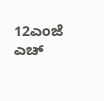12ಎಂಜೆ ಎಚ್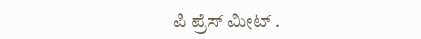ಪಿ ಪ್ರೆಸ್ ಮೀಟ್ .